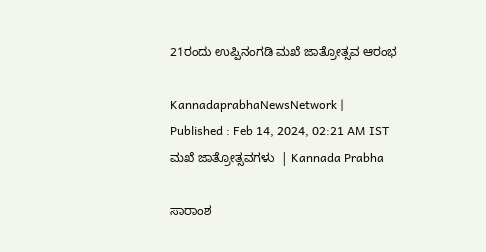21ರಂದು ಉಪ್ಪಿನಂಗಡಿ ಮಖೆ ಜಾತ್ರೋತ್ಸವ ಆರಂಭ

KannadaprabhaNewsNetwork |
Published : Feb 14, 2024, 02:21 AM IST
ಮಖೆ ಜಾತ್ರೋತ್ಸವಗಳು  | Kannada Prabha

ಸಾರಾಂಶ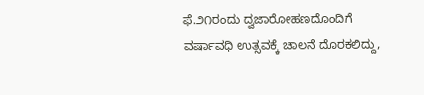ಫೆ.೨೧ರಂದು ದ್ವಜಾರೋಹಣದೊಂದಿಗೆ ವರ್ಷಾವಧಿ ಉತ್ಸವಕ್ಕೆ ಚಾಲನೆ ದೊರಕಲಿದ್ದು,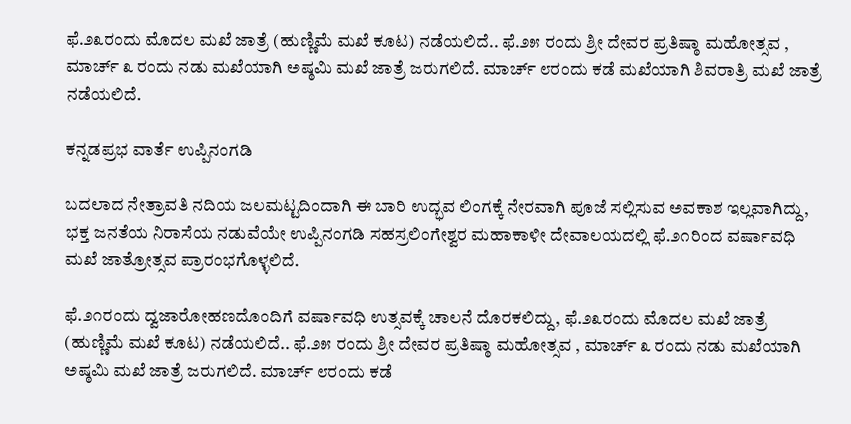ಫೆ.೨೩ರಂದು ಮೊದಲ ಮಖೆ ಜಾತ್ರೆ (ಹುಣ್ಣಿಮೆ ಮಖೆ ಕೂಟ) ನಡೆಯಲಿದೆ.. ಫೆ.೨೫ ರಂದು ಶ್ರೀ ದೇವರ ಪ್ರತಿಷ್ಠಾ ಮಹೋತ್ಸವ , ಮಾರ್ಚ್ ೩ ರಂದು ನಡು ಮಖೆಯಾಗಿ ಅಷ್ಠಮಿ ಮಖೆ ಜಾತ್ರೆ ಜರುಗಲಿದೆ. ಮಾರ್ಚ್ ೮ರಂದು ಕಡೆ ಮಖೆಯಾಗಿ ಶಿವರಾತ್ರಿ ಮಖೆ ಜಾತ್ರೆ ನಡೆಯಲಿದೆ.

ಕನ್ನಡಪ್ರಭ ವಾರ್ತೆ ಉಪ್ಪಿನಂಗಡಿ

ಬದಲಾದ ನೇತ್ರಾವತಿ ನದಿಯ ಜಲಮಟ್ಟದಿಂದಾಗಿ ಈ ಬಾರಿ ಉದ್ಭವ ಲಿಂಗಕ್ಕೆ ನೇರವಾಗಿ ಪೂಜೆ ಸಲ್ಲಿಸುವ ಅವಕಾಶ ಇಲ್ಲವಾಗಿದ್ದು, ಭಕ್ತ ಜನತೆಯ ನಿರಾಸೆಯ ನಡುವೆಯೇ ಉಪ್ಪಿನಂಗಡಿ ಸಹಸ್ರಲಿಂಗೇಶ್ವರ ಮಹಾಕಾಳೀ ದೇವಾಲಯದಲ್ಲಿ ಫೆ.೨೧ರಿಂದ ವರ್ಷಾವಧಿ ಮಖೆ ಜಾತ್ರೋತ್ಸವ ಪ್ರಾರಂಭಗೊಳ್ಳಲಿದೆ.

ಫೆ.೨೧ರಂದು ದ್ವಜಾರೋಹಣದೊಂದಿಗೆ ವರ್ಷಾವಧಿ ಉತ್ಸವಕ್ಕೆ ಚಾಲನೆ ದೊರಕಲಿದ್ದು, ಫೆ.೨೩ರಂದು ಮೊದಲ ಮಖೆ ಜಾತ್ರೆ (ಹುಣ್ಣಿಮೆ ಮಖೆ ಕೂಟ) ನಡೆಯಲಿದೆ.. ಫೆ.೨೫ ರಂದು ಶ್ರೀ ದೇವರ ಪ್ರತಿಷ್ಠಾ ಮಹೋತ್ಸವ , ಮಾರ್ಚ್ ೩ ರಂದು ನಡು ಮಖೆಯಾಗಿ ಅಷ್ಠಮಿ ಮಖೆ ಜಾತ್ರೆ ಜರುಗಲಿದೆ. ಮಾರ್ಚ್ ೮ರಂದು ಕಡೆ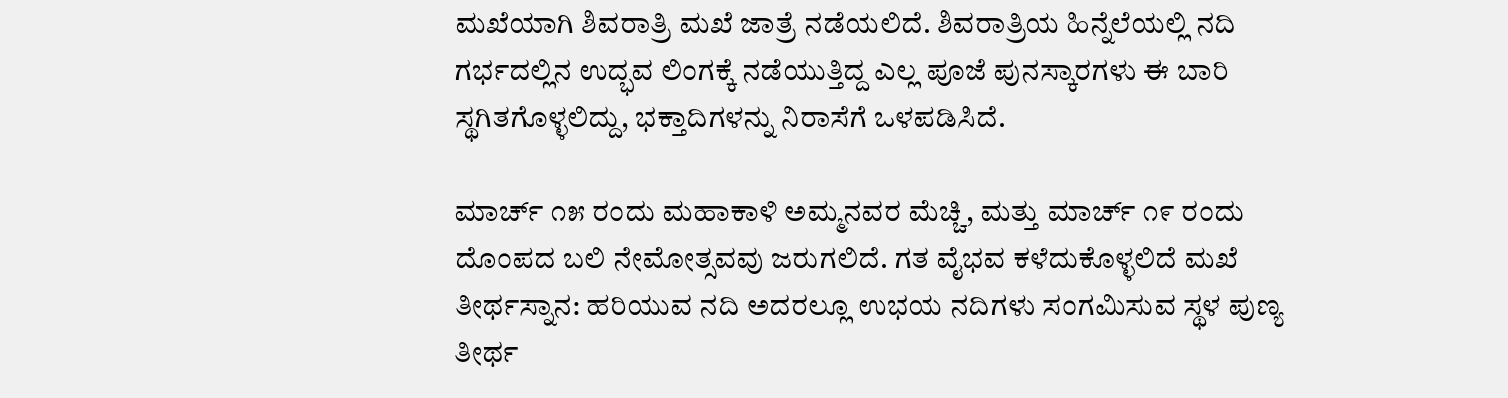ಮಖೆಯಾಗಿ ಶಿವರಾತ್ರಿ ಮಖೆ ಜಾತ್ರೆ ನಡೆಯಲಿದೆ. ಶಿವರಾತ್ರಿಯ ಹಿನ್ನೆಲೆಯಲ್ಲಿ ನದಿ ಗರ್ಭದಲ್ಲಿನ ಉದ್ಭವ ಲಿಂಗಕ್ಕೆ ನಡೆಯುತ್ತಿದ್ದ ಎಲ್ಲ ಪೂಜೆ ಪುನಸ್ಕಾರಗಳು ಈ ಬಾರಿ ಸ್ಥಗಿತಗೊಳ್ಳಲಿದ್ದು, ಭಕ್ತಾದಿಗಳನ್ನು ನಿರಾಸೆಗೆ ಒಳಪಡಿಸಿದೆ.

ಮಾರ್ಚ್ ೧೫ ರಂದು ಮಹಾಕಾಳಿ ಅಮ್ಮನವರ ಮೆಚ್ಚಿ, ಮತ್ತು ಮಾರ್ಚ್ ೧೯ ರಂದು ದೊಂಪದ ಬಲಿ ನೇಮೋತ್ಸವವು ಜರುಗಲಿದೆ. ಗತ ವೈಭವ ಕಳೆದುಕೊಳ್ಳಲಿದೆ ಮಖೆ ತೀರ್ಥಸ್ನಾನ: ಹರಿಯುವ ನದಿ ಅದರಲ್ಲೂ ಉಭಯ ನದಿಗಳು ಸಂಗಮಿಸುವ ಸ್ಥಳ ಪುಣ್ಯ ತೀರ್ಥ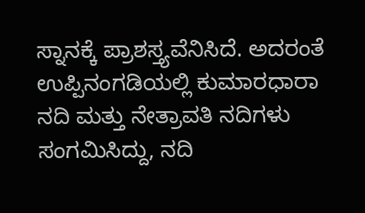ಸ್ನಾನಕ್ಕೆ ಪ್ರಾಶಸ್ತ್ಯವೆನಿಸಿದೆ. ಅದರಂತೆ ಉಪ್ಪಿನಂಗಡಿಯಲ್ಲಿ ಕುಮಾರಧಾರಾ ನದಿ ಮತ್ತು ನೇತ್ರಾವತಿ ನದಿಗಳು ಸಂಗಮಿಸಿದ್ದು, ನದಿ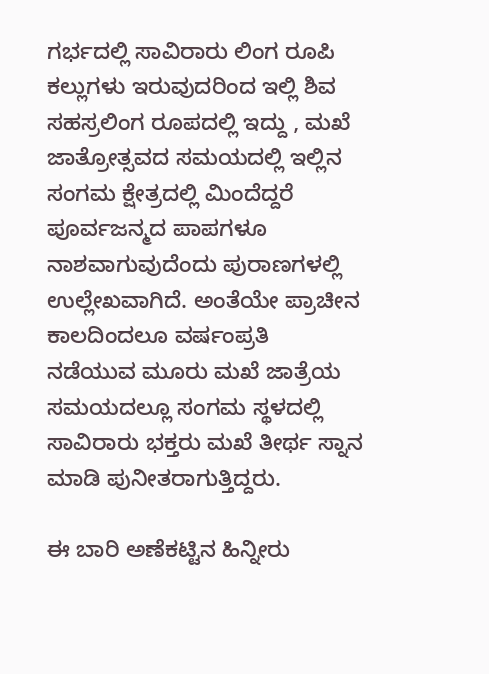ಗರ್ಭದಲ್ಲಿ ಸಾವಿರಾರು ಲಿಂಗ ರೂಪಿ ಕಲ್ಲುಗಳು ಇರುವುದರಿಂದ ಇಲ್ಲಿ ಶಿವ ಸಹಸ್ರಲಿಂಗ ರೂಪದಲ್ಲಿ ಇದ್ದು , ಮಖೆ ಜಾತ್ರೋತ್ಸವದ ಸಮಯದಲ್ಲಿ ಇಲ್ಲಿನ ಸಂಗಮ ಕ್ಷೇತ್ರದಲ್ಲಿ ಮಿಂದೆದ್ದರೆ ಪೂರ್ವಜನ್ಮದ ಪಾಪಗಳೂ ನಾಶವಾಗುವುದೆಂದು ಪುರಾಣಗಳಲ್ಲಿ ಉಲ್ಲೇಖವಾಗಿದೆ. ಅಂತೆಯೇ ಪ್ರಾಚೀನ ಕಾಲದಿಂದಲೂ ವರ್ಷಂಪ್ರತಿ ನಡೆಯುವ ಮೂರು ಮಖೆ ಜಾತ್ರೆಯ ಸಮಯದಲ್ಲೂ ಸಂಗಮ ಸ್ಥಳದಲ್ಲಿ ಸಾವಿರಾರು ಭಕ್ತರು ಮಖೆ ತೀರ್ಥ ಸ್ನಾನ ಮಾಡಿ ಪುನೀತರಾಗುತ್ತಿದ್ದರು.

ಈ ಬಾರಿ ಅಣೆಕಟ್ಟಿನ ಹಿನ್ನೀರು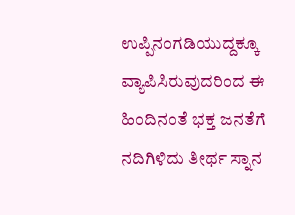ಉಪ್ಪಿನಂಗಡಿಯುದ್ದಕ್ಕೂ ವ್ಯಾಪಿಸಿರುವುದರಿಂದ ಈ ಹಿಂದಿನಂತೆ ಭಕ್ತ ಜನತೆಗೆ ನದಿಗಿಳಿದು ತೀರ್ಥ ಸ್ನಾನ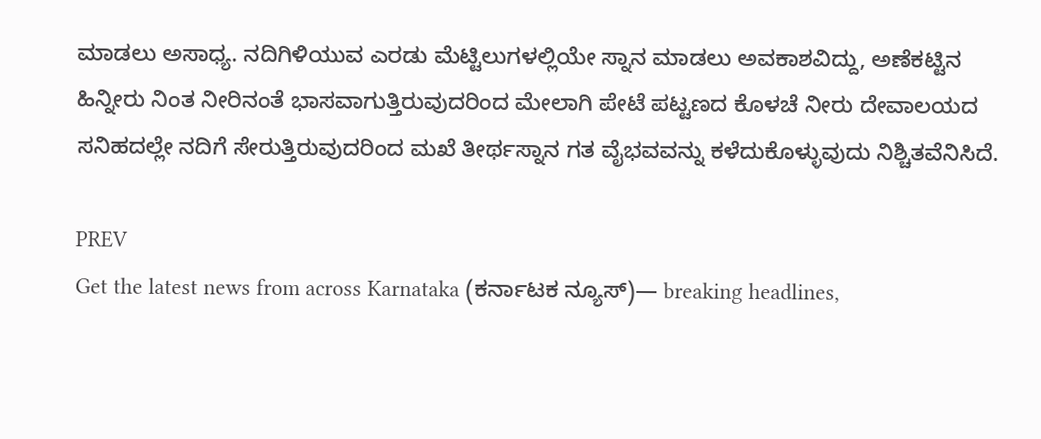ಮಾಡಲು ಅಸಾಧ್ಯ. ನದಿಗಿಳಿಯುವ ಎರಡು ಮೆಟ್ಟಿಲುಗಳಲ್ಲಿಯೇ ಸ್ನಾನ ಮಾಡಲು ಅವಕಾಶವಿದ್ದು, ಅಣೆಕಟ್ಟಿನ ಹಿನ್ನೀರು ನಿಂತ ನೀರಿನಂತೆ ಭಾಸವಾಗುತ್ತಿರುವುದರಿಂದ ಮೇಲಾಗಿ ಪೇಟೆ ಪಟ್ಟಣದ ಕೊಳಚೆ ನೀರು ದೇವಾಲಯದ ಸನಿಹದಲ್ಲೇ ನದಿಗೆ ಸೇರುತ್ತಿರುವುದರಿಂದ ಮಖೆ ತೀರ್ಥಸ್ನಾನ ಗತ ವೈಭವವನ್ನು ಕಳೆದುಕೊಳ್ಳುವುದು ನಿಶ್ಚಿತವೆನಿಸಿದೆ.

PREV
Get the latest news from across Karnataka (ಕರ್ನಾಟಕ ನ್ಯೂಸ್)— breaking headlines,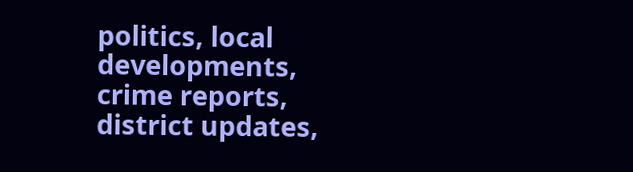politics, local developments, crime reports, district updates,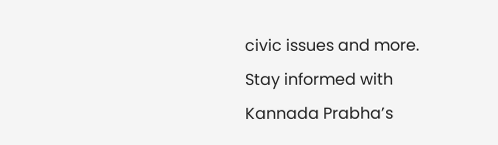civic issues and more. Stay informed with Kannada Prabha’s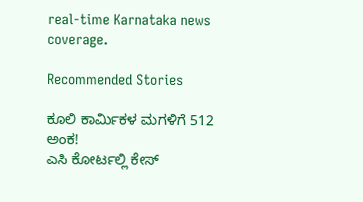real‑time Karnataka news coverage.

Recommended Stories

ಕೂಲಿ ಕಾರ್ಮಿಕಳ ಮಗಳಿಗೆ 512 ಅಂಕ!
ಎಸಿ ಕೋರ್ಟಲ್ಲಿ ಕೇಸ್‌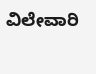ವಿಲೇವಾರಿ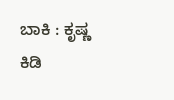ಬಾಕಿ : ಕೃಷ್ಣ ಕಿಡಿ